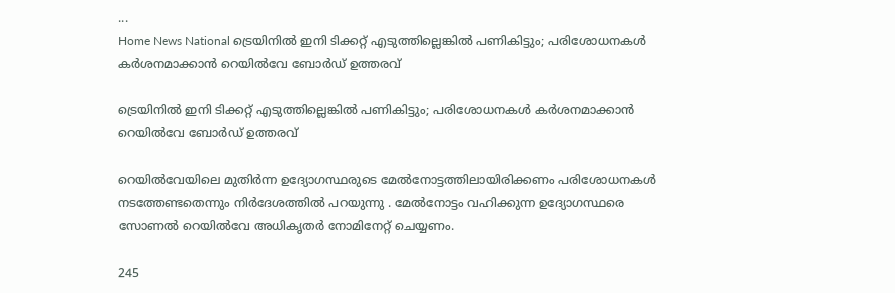...
Home News National ട്രെയിനിൽ ഇനി ടിക്കറ്റ് എടുത്തില്ലെങ്കിൽ പണികിട്ടും; പരിശോധനകള്‍ കർശനമാക്കാൻ റെയില്‍വേ ബോർഡ് ഉത്തരവ്

ട്രെയിനിൽ ഇനി ടിക്കറ്റ് എടുത്തില്ലെങ്കിൽ പണികിട്ടും; പരിശോധനകള്‍ കർശനമാക്കാൻ റെയില്‍വേ ബോർഡ് ഉത്തരവ്

റെയിൽവേയിലെ മുതിർന്ന ഉദ്യോഗസ്ഥരുടെ മേല്‍നോട്ടത്തിലായിരിക്കണം പരിശോധനകള്‍ നടത്തേണ്ടതെന്നും നിർദേശത്തിൽ പറയുന്നു . മേല്‍നോട്ടം വഹിക്കുന്ന ഉദ്യോഗസ്ഥരെ സോണല്‍ റെയില്‍വേ അധികൃതർ നോമിനേറ്റ് ചെയ്യണം.

245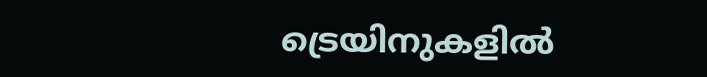ട്രെയിനുകളില്‍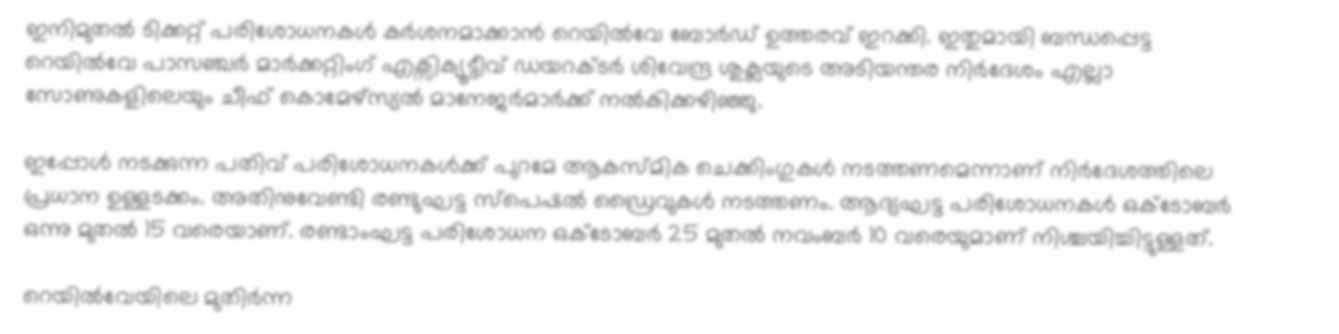ഇനിമുതൽ ടിക്കറ്റ് പരിശോധനകള്‍ കർശനമാക്കാൻ റെയില്‍വേ ബോർഡ് ഉത്തരവ് ഇറക്കി. ഇതുമായി ബന്ധപ്പെട്ട റെയില്‍വേ പാസഞ്ചർ മാർക്കറ്റിംഗ് എക്സിക്യൂട്ടീവ് ഡയറക്ടർ ശിവേന്ദ്ര ശുക്ലയുടെ അടിയന്തര നിർദേശം എല്ലാ സോണുകളിലെയും ചീഫ് കൊമേഴ്സ്യല്‍ മാനേജർമാർക്ക് നല്‍കിക്കഴിഞ്ഞു.

ഇപ്പോൾ നടക്കുന്ന പതിവ് പരിശോധനകള്‍ക്ക് പുറമേ ആകസ്മിക ചെക്കിംഗുകള്‍ നടത്തണമെന്നാണ് നിർദേശത്തിലെ പ്രധാന ഉള്ളടക്കം. അതിനുവേണ്ടി രണ്ടുഘട്ട സ്പെഷല്‍ ഡ്രൈവുകള്‍ നടത്തണം. ആദ്യഘട്ട പരിശോധനകള്‍ ഒക്ടോബർ ഒന്നു മുതല്‍ 15 വരെയാണ്. രണ്ടാംഘട്ട പരിശോധന ഒക്ടോബർ 25 മുതല്‍ നവംബർ 10 വരെയുമാണ് നിശ്ചയിച്ചിട്ടുള്ളത്.

റെയിൽവേയിലെ മുതിർന്ന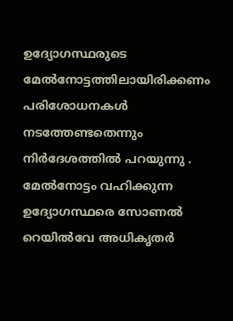ഉദ്യോഗസ്ഥരുടെ മേല്‍നോട്ടത്തിലായിരിക്കണം പരിശോധനകള്‍ നടത്തേണ്ടതെന്നും നിർദേശത്തിൽ പറയുന്നു . മേല്‍നോട്ടം വഹിക്കുന്ന ഉദ്യോഗസ്ഥരെ സോണല്‍ റെയില്‍വേ അധികൃതർ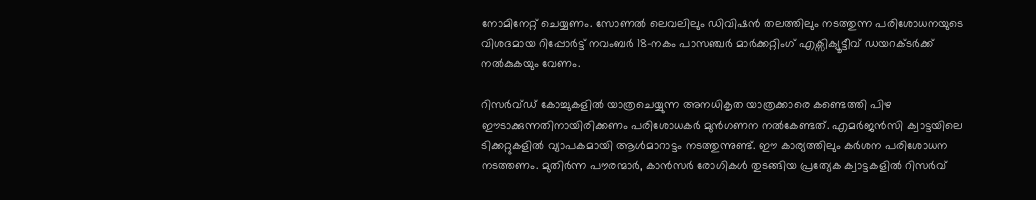നോമിനേറ്റ് ചെയ്യണം. സോണല്‍ ലെവലിലും ഡിവിഷൻ തലത്തിലും നടത്തുന്ന പരിശോധനയുടെ വിശദമായ റിപ്പോർട്ട് നവംബർ 18-നകം പാസഞ്ചർ മാർക്കറ്റിംഗ് എക്സിക്യൂട്ടീവ് ഡയറക്ടർക്ക് നല്‍കുകയും വേണം.

റിസർവ്ഡ് കോച്ചുകളിൽ യാത്രചെയ്യുന്ന അനധികൃത യാത്രക്കാരെ കണ്ടെത്തി പിഴ ഈടാക്കുന്നതിനായിരിക്കണം പരിശോധകർ മുൻഗണന നല്‍കേണ്ടത്. എമർജൻസി ക്വാട്ടയിലെ ടിക്കറ്റുകളില്‍ വ്യാപകമായി ആള്‍മാറാട്ടം നടത്തുന്നുണ്ട്. ഈ കാര്യത്തിലും കർശന പരിശോധന നടത്തണം. മുതിർന്ന പൗരന്മാർ, കാൻസർ രോഗികള്‍ തുടങ്ങിയ പ്രത്യേക ക്വാട്ടകളില്‍ റിസർവ്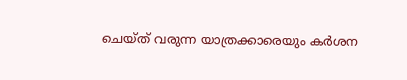ചെയ്ത് വരുന്ന യാത്രക്കാരെയും കർശന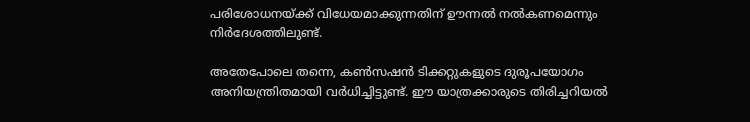പരിശോധനയ്ക്ക് വിധേയമാക്കുന്നതിന് ഊന്നല്‍ നല്‍കണമെന്നും നിർദേശത്തിലുണ്ട്.

അതേപോലെ തന്നെ, കണ്‍സഷൻ ടിക്കറ്റുകളുടെ ദുരൂപയോഗം അനിയന്ത്രിതമായി വർധിച്ചിട്ടുണ്ട്. ഈ യാത്രക്കാരുടെ തിരിച്ചറിയല്‍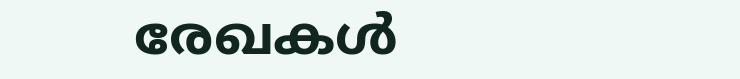രേഖകള്‍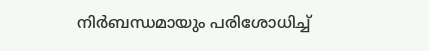നിർബന്ധമായും പരിശോധിച്ച്‌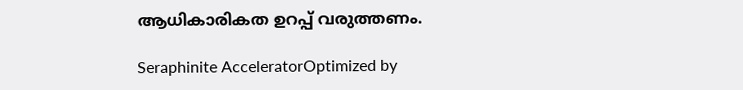ആധികാരികത ഉറപ്പ് വരുത്തണം.

Seraphinite AcceleratorOptimized by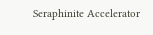Seraphinite Accelerator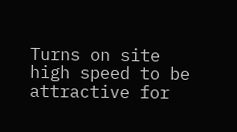Turns on site high speed to be attractive for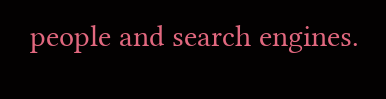people and search engines.